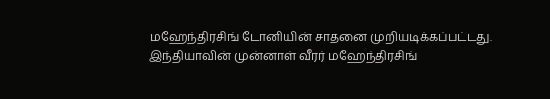மஹேந்திரசிங் டோனியின் சாதனை முறியடிக்கப்பட்டது.
இந்தியாவின் முன்னாள் வீரர் மஹேந்திரசிங்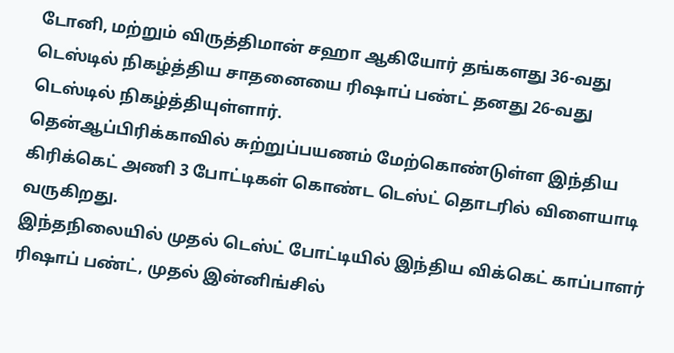டோனி, மற்றும் விருத்திமான் சஹா ஆகியோர் தங்களது 36-வது டெஸ்டில் நிகழ்த்திய சாதனையை ரிஷாப் பண்ட் தனது 26-வது டெஸ்டில் நிகழ்த்தியுள்ளார்.
தென்ஆப்பிரிக்காவில் சுற்றுப்பயணம் மேற்கொண்டுள்ள இந்திய கிரிக்கெட் அணி 3 போட்டிகள் கொண்ட டெஸ்ட் தொடரில் விளையாடி வருகிறது.
இந்தநிலையில் முதல் டெஸ்ட் போட்டியில் இந்திய விக்கெட் காப்பாளர் ரிஷாப் பண்ட், முதல் இன்னிங்சில்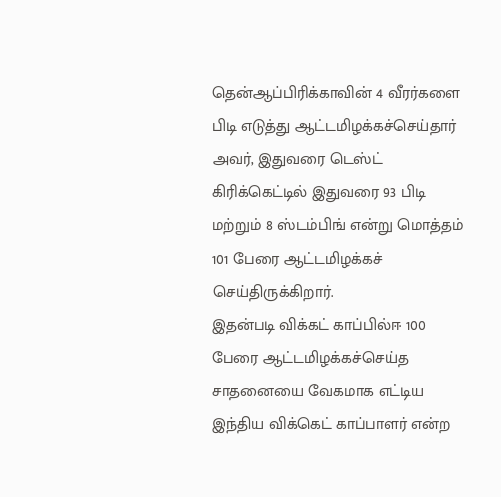தென்ஆப்பிரிக்காவின் 4 வீரர்களை பிடி எடுத்து ஆட்டமிழக்கச்செய்தார்
அவர், இதுவரை டெஸ்ட் கிரிக்கெட்டில் இதுவரை 93 பிடி மற்றும் 8 ஸ்டம்பிங் என்று மொத்தம் 101 பேரை ஆட்டமிழக்கச் செய்திருக்கிறார்.
இதன்படி விக்கட் காப்பில்ஈ 100 பேரை ஆட்டமிழக்கச்செய்த சாதனையை வேகமாக எட்டிய இந்திய விக்கெட் காப்பாளர் என்ற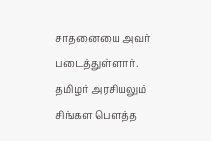சாதனையை அவர் படைத்துள்ளார்.
தமிழர் அரசியலும் சிங்கள பௌத்த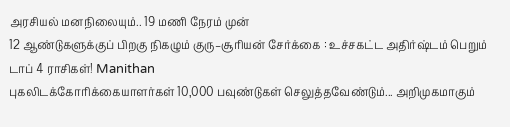அரசியல் மனநிலையும்.. 19 மணி நேரம் முன்
12 ஆண்டுகளுக்குப் பிறகு நிகழும் குரு–சூரியன் சேர்க்கை : உச்சகட்ட அதிர்ஷ்டம் பெறும் டாப் 4 ராசிகள்! Manithan
புகலிடக்கோரிக்கையாளர்கள் 10,000 பவுண்டுகள் செலுத்தவேண்டும்... அறிமுகமாகும்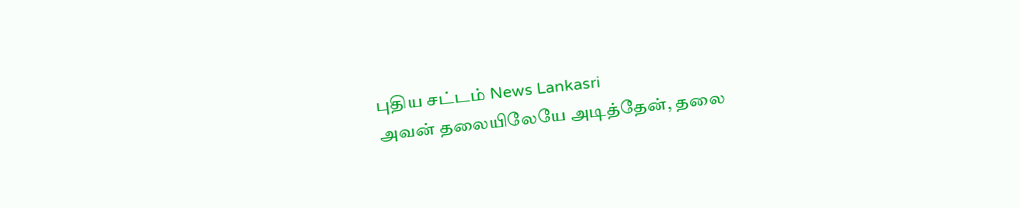புதிய சட்டம் News Lankasri
அவன் தலையிலேயே அடித்தேன், தலை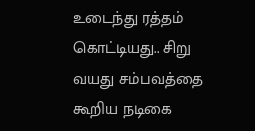உடைந்து ரத்தம் கொட்டியது.. சிறு வயது சம்பவத்தை கூறிய நடிகை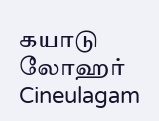கயாடு லோஹர் Cineulagam